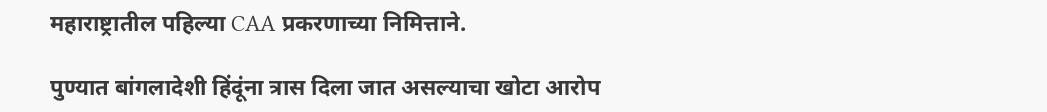महाराष्ट्रातील पहिल्या CAA प्रकरणाच्या निमित्ताने.

पुण्यात बांगलादेशी हिंदूंना त्रास दिला जात असल्याचा खोटा आरोप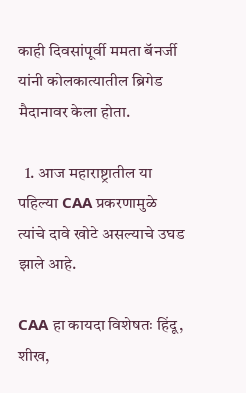काही दिवसांपूर्वी ममता बॅनर्जी यांनी कोलकात्यातील ब्रिगेड मैदानावर केला होता.

  1. आज महाराष्ट्रातील या पहिल्या CAA प्रकरणामुळे त्यांचे दावे खोटे असल्याचे उघड झाले आहे.

CAA हा कायदा विशेषतः हिंदू, शीख,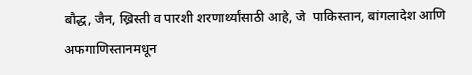बौद्ध, जैन, ख्रिस्ती व पारशी शरणार्थ्यांसाठी आहे, जे  पाकिस्तान, बांगलादेश आणि अफगाणिस्तानमधून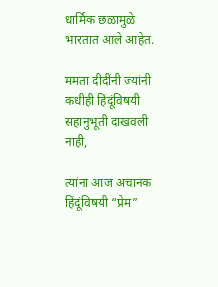धार्मिक छळामुळे भारतात आले आहेत.

ममता दीदींनी ज्यांनी कधीही हिंदूंविषयी सहानुभूती दाखवली नाही,

त्यांना आज अचानक हिंदूंविषयी “प्रेम”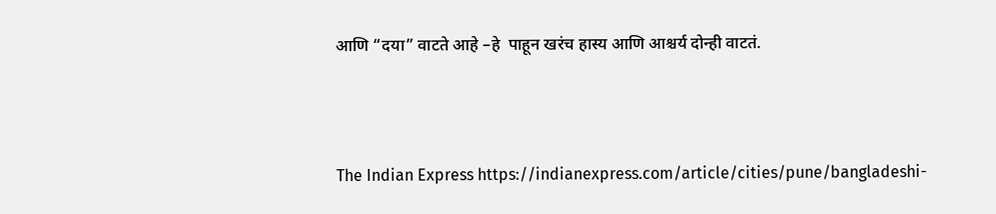आणि “दया” वाटते आहे –हे  पाहून खरंच हास्य आणि आश्चर्य दोन्ही वाटतं.



The Indian Express https://indianexpress.com/article/cities/pune/bangladeshi-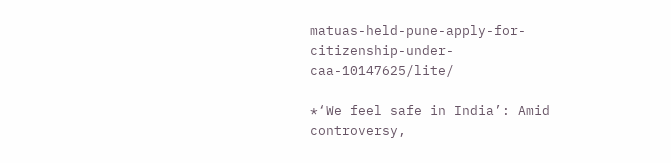matuas-held-pune-apply-for-citizenship-under-caa-10147625/lite/

*‘We feel safe in India’: Amid controversy,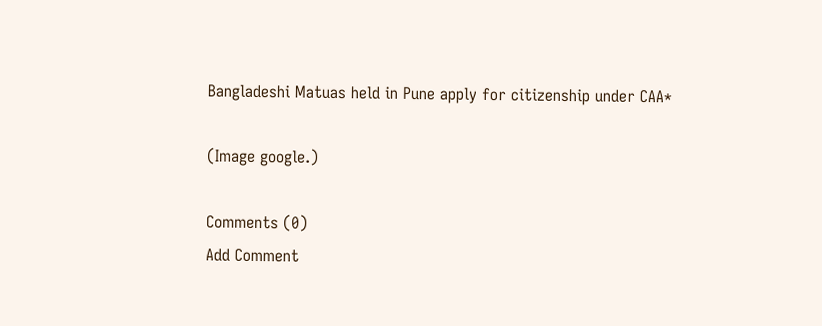Bangladeshi Matuas held in Pune apply for citizenship under CAA*

(Image google.)

Comments (0)
Add Comment